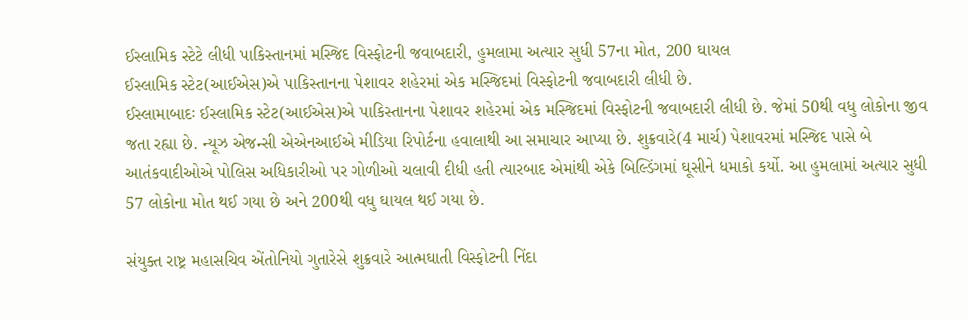ઈસ્લામિક સ્ટેટે લીધી પાકિસ્તાનમાં મસ્જિદ વિસ્ફોટની જવાબદારી, હુમલામા અત્યાર સુધી 57ના મોત, 200 ઘાયલ
ઈસ્લામિક સ્ટેટ(આઈએસ)એ પાકિસ્તાનના પેશાવર શહેરમાં એક મસ્જિદમાં વિસ્ફોટની જવાબદારી લીધી છે.
ઈસ્લામાબાદઃ ઈસ્લામિક સ્ટેટ(આઈએસ)એ પાકિસ્તાનના પેશાવર શહેરમાં એક મસ્જિદમાં વિસ્ફોટની જવાબદારી લીધી છે. જેમાં 50થી વધુ લોકોના જીવ જતા રહ્યા છે. ન્યૂઝ એજન્સી એએનઆઈએ મીડિયા રિપોર્ટના હવાલાથી આ સમાચાર આપ્યા છે. શુક્રવારે(4 માર્ચ) પેશાવરમાં મસ્જિદ પાસે બે આતંકવાદીઓએ પોલિસ અધિકારીઓ પર ગોળીઓ ચલાવી દીધી હતી ત્યારબાદ એમાંથી એકે બિલ્ડિંગમાં ઘૂસીને ધમાકો કર્યો. આ હુમલામાં અત્યાર સુધી 57 લોકોના મોત થઈ ગયા છે અને 200થી વધુ ઘાયલ થઈ ગયા છે.

સંયુક્ત રાષ્ટ્ર મહાસચિવ એંતોનિયો ગુતારેસે શુક્રવારે આત્મઘાતી વિસ્ફોટની નિંદા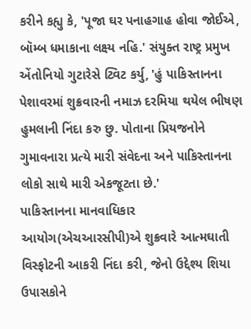કરીને કહ્યુ કે, 'પૂજા ઘર પનાહગાહ હોવા જોઈએ, બૉમ્બ ધમાકાના લક્ષ્ય નહિ.' સંયુક્ત રાષ્ટ્ર પ્રમુખ એંતોનિયો ગુટારેસે ટ્વિટ કર્યુ, 'હું પાકિસ્તાનના પેશાવરમાં શુક્રવારની નમાઝ દરમિયા થયેલ ભીષણ હુમલાની નિંદા કરુ છુ. પોતાના પ્રિયજનોને ગુમાવનારા પ્રત્યે મારી સંવેદના અને પાકિસ્તાનના લોકો સાથે મારી એકજૂટતા છે.'
પાકિસ્તાનના માનવાધિકાર આયોગ(એચઆરસીપી)એ શુક્રવારે આત્મઘાતી વિસ્ફોટની આકરી નિંદા કરી, જેનો ઉદ્દેશ્ય શિયા ઉપાસકોને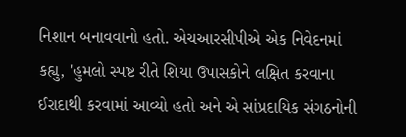નિશાન બનાવવાનો હતો. એચઆરસીપીએ એક નિવેદનમાં કહ્યુ, 'હુમલો સ્પષ્ટ રીતે શિયા ઉપાસકોને લક્ષિત કરવાના ઈરાદાથી કરવામાં આવ્યો હતો અને એ સાંપ્રદાયિક સંગઠનોની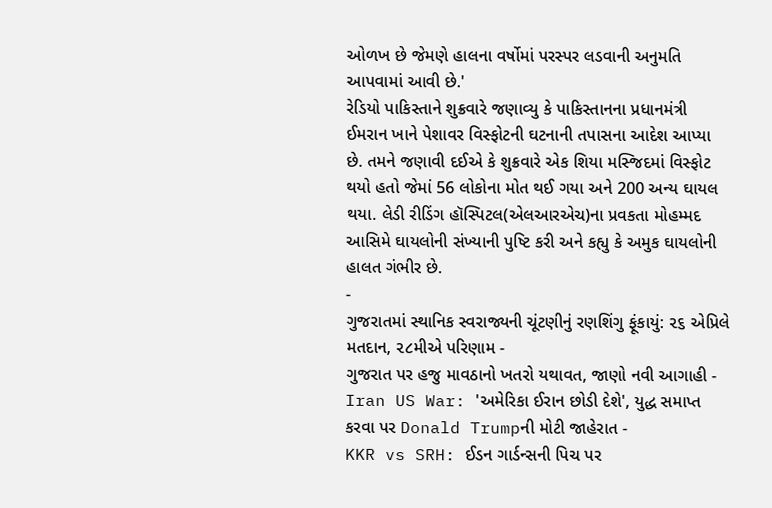ઓળખ છે જેમણે હાલના વર્ષોમાં પરસ્પર લડવાની અનુમતિ આપવામાં આવી છે.'
રેડિયો પાકિસ્તાને શુક્રવારે જણાવ્યુ કે પાકિસ્તાનના પ્રધાનમંત્રી ઈમરાન ખાને પેશાવર વિસ્ફોટની ઘટનાની તપાસના આદેશ આપ્યા છે. તમને જણાવી દઈએ કે શુક્રવારે એક શિયા મસ્જિદમાં વિસ્ફોટ થયો હતો જેમાં 56 લોકોના મોત થઈ ગયા અને 200 અન્ય ઘાયલ થયા. લેડી રીડિંગ હૉસ્પિટલ(એલઆરએચ)ના પ્રવકતા મોહમ્મદ આસિમે ઘાયલોની સંખ્યાની પુષ્ટિ કરી અને કહ્યુ કે અમુક ઘાયલોની હાલત ગંભીર છે.
-
ગુજરાતમાં સ્થાનિક સ્વરાજ્યની ચૂંટણીનું રણશિંગુ ફૂંકાયું: ૨૬ એપ્રિલે મતદાન, ૨૮મીએ પરિણામ -
ગુજરાત પર હજુ માવઠાનો ખતરો યથાવત, જાણો નવી આગાહી -
Iran US War: 'અમેરિકા ઈરાન છોડી દેશે', યુદ્ધ સમાપ્ત કરવા પર Donald Trumpની મોટી જાહેરાત -
KKR vs SRH: ઈડન ગાર્ડન્સની પિચ પર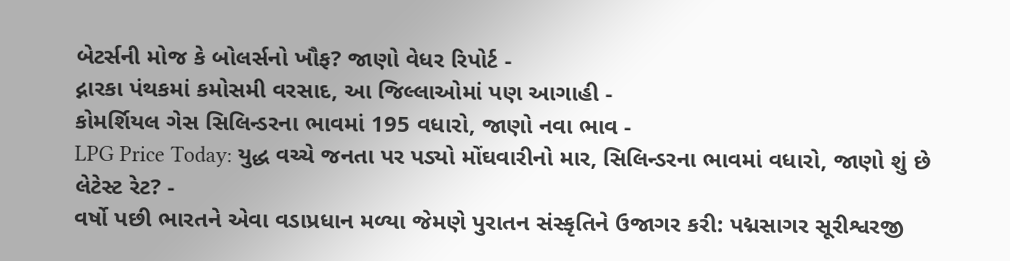બેટર્સની મોજ કે બોલર્સનો ખૌફ? જાણો વેધર રિપોર્ટ -
દ્નારકા પંથકમાં કમોસમી વરસાદ, આ જિલ્લાઓમાં પણ આગાહી -
કોમર્શિયલ ગેસ સિલિન્ડરના ભાવમાં 195 વધારો, જાણો નવા ભાવ -
LPG Price Today: યુદ્ધ વચ્ચે જનતા પર પડ્યો મોંઘવારીનો માર, સિલિન્ડરના ભાવમાં વધારો, જાણો શું છે લેટેસ્ટ રેટ? -
વર્ષો પછી ભારતને એવા વડાપ્રધાન મળ્યા જેમણે પુરાતન સંસ્કૃતિને ઉજાગર કરી: પદ્મસાગર સૂરીશ્વરજી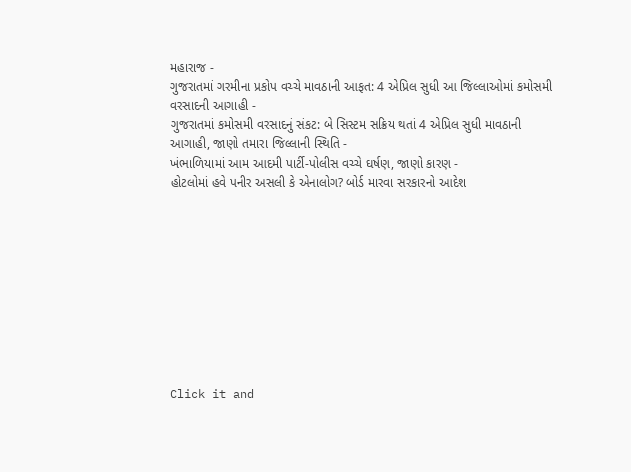મહારાજ -
ગુજરાતમાં ગરમીના પ્રકોપ વચ્ચે માવઠાની આફત: 4 એપ્રિલ સુધી આ જિલ્લાઓમાં કમોસમી વરસાદની આગાહી -
ગુજરાતમાં કમોસમી વરસાદનું સંકટ: બે સિસ્ટમ સક્રિય થતાં 4 એપ્રિલ સુધી માવઠાની આગાહી, જાણો તમારા જિલ્લાની સ્થિતિ -
ખંભાળિયામાં આમ આદમી પાર્ટી-પોલીસ વચ્ચે ઘર્ષણ, જાણો કારણ -
હોટલોમાં હવે પનીર અસલી કે એનાલોગ? બોર્ડ મારવા સરકારનો આદેશ










Click it and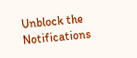Unblock the Notifications